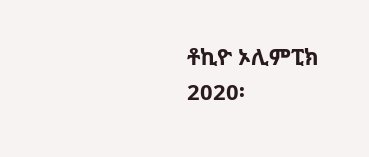ቶኪዮ ኦሊምፒክ 2020፡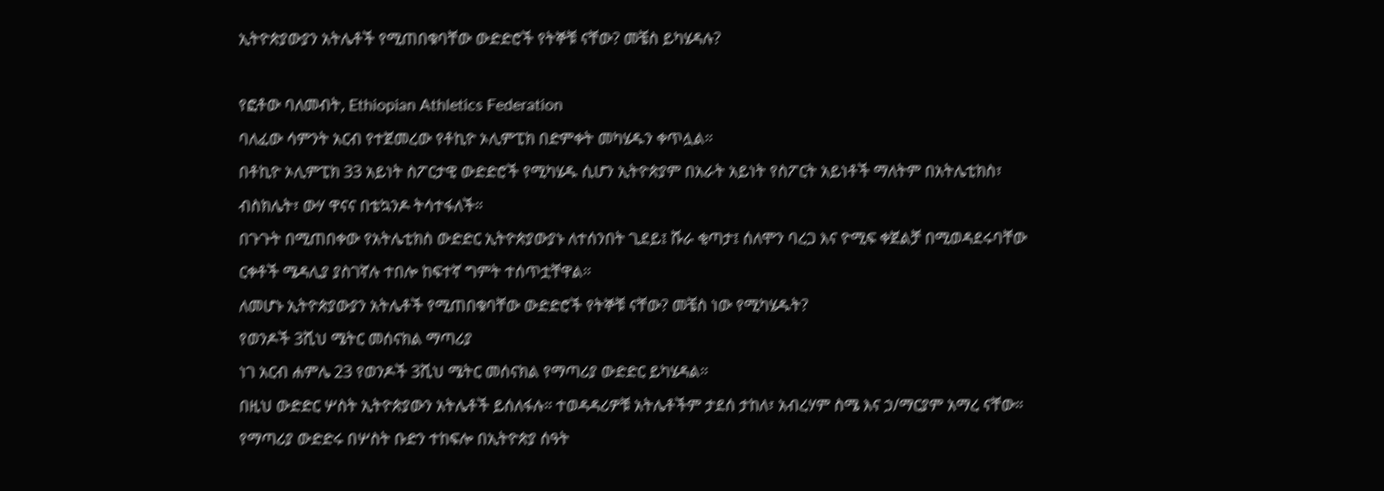ኢትዮጵያውያን አትሌቶች የሚጠበቁባቸው ውድድሮች የትኞቹ ናቸው? መቼስ ይካሄዳሉ?

የፎቶው ባለመብት, Ethiopian Athletics Federation
ባለፈው ሳምንት አርብ የተጀመረው የቶኪዮ ኦሊምፒክ በድምቀት መካሄዱን ቀጥሏል።
በቶኪዮ ኦሊምፒክ 33 አይነት ስፖርታዊ ውድድሮች የሚካሄዱ ሲሆን ኢትዮጵያም በአራት አይነት የስፖርት አይነቶች ማለትም በአትሌቲክስ፣ ብስክሌት፣ ውሃ ዋናና በቴኳንዶ ትሳተፋለች።
በጉጉት በሚጠበቀው የአትሌቲክስ ውድድር ኢትዮጵያውያኑ ለተሰንበት ጊደይ፤ ሹራ ቂጣታ፤ ሰለሞን ባረጋ እና ዮሚፍ ቀጀልቻ በሚወዳደሩባቸው ርቀቶች ሜዳሊያ ያስገኛሉ ተበሎ ከፍተኛ ግምት ተሰጥቷቸዋል።
ለመሆኑ ኢትዮጵያውያን አትሌቶች የሚጠበቁባቸው ውድድሮች የትኞቹ ናቸው? መቼስ ነው የሚካሄዱት?
የወንዶች 3ሺህ ሜትር መሰናክል ማጣሪያ
ነገ አርብ ሐምሌ 23 የወንዶች 3ሺህ ሜትር መሰናክል የማጣሪያ ውድድር ይካሄዳል።
በዚህ ውድድር ሦስት ኢትዮጵያውን አትሌቶች ይሰለፋሉ። ተወዳዳሪዎቹ አትሌቶችም ታደሰ ታከለ፣ አብረሃም ስሜ እና ኃ/ማርያም አማረ ናቸው።
የማጣሪያ ውድድሩ በሦስት ቡድን ተከፍሎ በኢትዮጵያ ሰዓት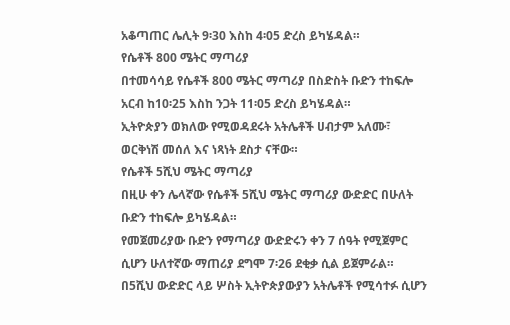አቆጣጠር ሌሊት 9፡30 እስከ 4፡05 ድረስ ይካሄዳል።
የሴቶች 800 ሜትር ማጣሪያ
በተመሳሳይ የሴቶች 800 ሜትር ማጣሪያ በስድስት ቡድን ተከፍሎ አርብ ከ10፡25 እስከ ንጋት 11፡05 ድረስ ይካሄዳል።
ኢትዮጵያን ወክለው የሚወዳደሩት አትሌቶች ሀብታም አለሙ፣ ወርቅነሽ መሰለ እና ነጻነት ደስታ ናቸው።
የሴቶች 5ሺህ ሜትር ማጣሪያ
በዚሁ ቀን ሌላኛው የሴቶች 5ሺህ ሜትር ማጣሪያ ውድድር በሁለት ቡድን ተከፍሎ ይካሄዳል።
የመጀመሪያው ቡድን የማጣሪያ ውድድሩን ቀን 7 ሰዓት የሚጀምር ሲሆን ሁለተኛው ማጠሪያ ደግሞ 7፡26 ደቂቃ ሲል ይጀምራል።
በ5ሺህ ውድድር ላይ ሦስት ኢትዮጵያውያን አትሌቶች የሚሳተፉ ሲሆን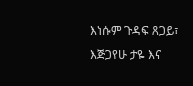እነሱም ጉዳፍ ጸጋይ፣ እጅጋየሁ ታዬ እና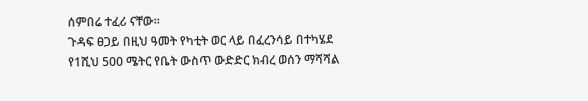ሰምበሬ ተፈሪ ናቸው።
ጉዳፍ ፀጋይ በዚህ ዓመት የካቲት ወር ላይ በፈረንሳይ በተካሄደ የ1ሺህ 500 ሜትር የቤት ውስጥ ውድድር ክብረ ወሰን ማሻሻል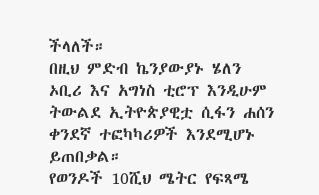ችላለች።
በዚህ ምድብ ኬንያውያኑ ሄለን ኦቢሪ እና አግነስ ቲሮፕ እንዲሁም ትውልደ ኢትዮጵያዊቷ ሲፋን ሐሰን ቀንደኛ ተፎካካሪዎች እንደሚሆኑ ይጠበቃል።
የወንዶች 10ሺህ ሜትር የፍጻሜ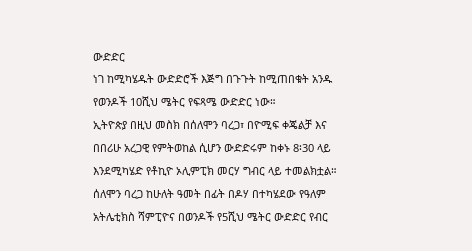ውድድር
ነገ ከሚካሄዱት ውድድሮች እጅግ በጉጉት ከሚጠበቁት አንዱ የወንዶች 10ሺህ ሜትር የፍጻሜ ውድድር ነው።
ኢትዮጵያ በዚህ መስክ በሰለሞን ባረጋ፣ በዮሚፍ ቀጄልቻ እና በበሪሁ አረጋዊ የምትወከል ሲሆን ውድድሩም ከቀኑ 8፡30 ላይ እንደሚካሄድ የቶኪዮ ኦሊምፒክ መርሃ ግብር ላይ ተመልክቷል።
ሰለሞን ባረጋ ከሁለት ዓመት በፊት በዶሃ በተካሄደው የዓለም አትሌቲክስ ሻምፒዮና በወንዶች የ5ሺህ ሜትር ውድድር የብር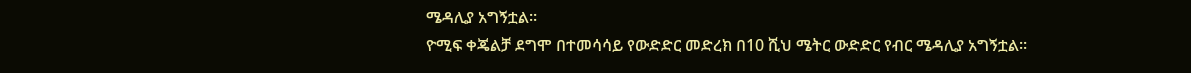ሜዳሊያ አግኝቷል።
ዮሚፍ ቀጄልቻ ደግሞ በተመሳሳይ የውድድር መድረክ በ10 ሺህ ሜትር ውድድር የብር ሜዳሊያ አግኝቷል።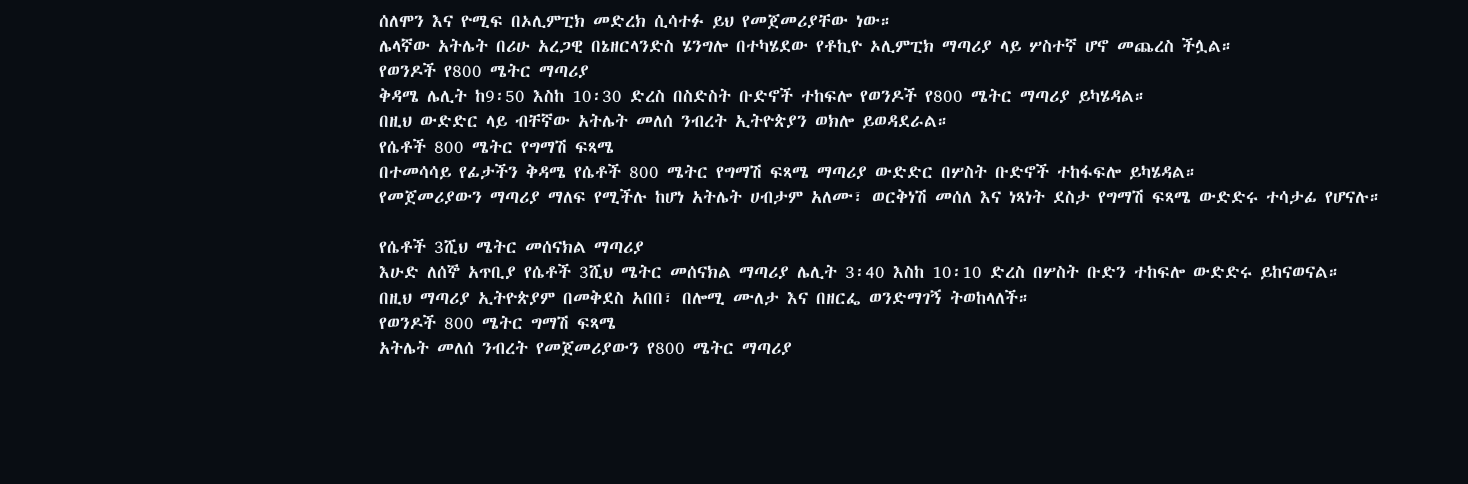ሰለሞን እና ዮሚፍ በኦሊምፒክ መድረክ ሲሳተፉ ይህ የመጀመሪያቸው ነው።
ሌላኛው አትሌት በሪሁ አረጋዊ በኔዘርላንድስ ሄንግሎ በተካሄደው የቶኪዮ ኦሊምፒክ ማጣሪያ ላይ ሦስተኛ ሆኖ መጨረስ ችሏል።
የወንዶች የ800 ሜትር ማጣሪያ
ቅዳሜ ሌሊት ከ9፡50 እስከ 10፡30 ድረስ በስድስት ቡድኖች ተከፍሎ የወንዶች የ800 ሜትር ማጣሪያ ይካሄዳል።
በዚህ ውድድር ላይ ብቸኛው አትሌት መለሰ ንብረት ኢትዮጵያን ወክሎ ይወዳደራል።
የሴቶች 800 ሜትር የግማሽ ፍጻሜ
በተመሳሳይ የፊታችን ቅዳሜ የሴቶች 800 ሜትር የግማሽ ፍጻሜ ማጣሪያ ውድድር በሦስት ቡድኖች ተከፋፍሎ ይካሄዳል።
የመጀመሪያውን ማጣሪያ ማለፍ የሚችሉ ከሆነ አትሌት ሀብታም አለሙ፣ ወርቅነሽ መሰለ እና ነጻነት ደስታ የግማሽ ፍጻሜ ውድድሩ ተሳታፊ የሆናሉ።

የሴቶች 3ሺህ ሜትር መሰናክል ማጣሪያ
እሁድ ለሰኞ አጥቢያ የሴቶች 3ሺህ ሜትር መሰናክል ማጣሪያ ሌሊት 3፡40 እስከ 10፡10 ድረስ በሦስት ቡድን ተከፍሎ ውድድሩ ይከናወናል።
በዚህ ማጣሪያ ኢትዮጵያም በመቅደስ አበበ፣ በሎሚ ሙለታ እና በዘርፌ ወንድማገኝ ትወከላለች።
የወንዶች 800 ሜትር ግማሽ ፍጻሜ
አትሌት መለሰ ንብረት የመጀመሪያውን የ800 ሜትር ማጣሪያ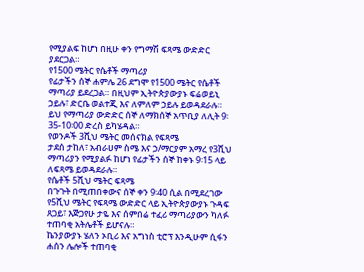የሚያልፍ ከሆነ በዚሁ ቀን የግማሽ ፍጻሜ ውድድር ያደርጋል።
የ1500 ሜትር የሴቶች ማጣሪያ
የፊታችን ሰኞ ሐምሌ 26 ደግሞ የ1500 ሜትር የሴቶች ማጣሪያ ይደረጋል። በዚህም ኢትዮጵያውያኑ ፍሬወይኒ ኃይሉ፣ ድርቤ ወልተጂ እና ለምለም ኃይሉ ይወዳደራሉ።
ይህ የማጣሪያ ውድድር ሰኞ ለማክሰኞ አጥቢያ ለሊት 9፡35-10፡00 ድረስ ይካሄዳል።
የወንዶች 3ሺህ ሜትር መሰናክል የፍጻሜ
ታደሰ ታከለ፣ አብራሀም ስሜ እና ኃ/ማርያም አማረ የ3ሺህ ማጣሪያን የሚያልፉ ከሆነ የፊታችን ሰኞ ከቀኑ 9፡15 ላይ ለፍጻሜ ይወዳደራሉ።
የሴቶች 5ሺህ ሜትር ፍጻሜ
በጉጉት በሚጠበቀውና ሰኞ ቀን 9፡40 ሲል በሚደረገው የ5ሺህ ሜትር የፍጻሜ ውድድር ላይ ኢትዮጵያውያኑ ጉዳፍ ጸጋይ፣ እጅጋየሁ ታዬ እና ሰምበሬ ተፈሪ ማጣሪያውን ካለፉ ተጠባቂ አትሌቶች ይሆናሉ።
ኬንያውያኑ ሄለን ኦቢሪ እና አግነስ ቲሮፕ እንዲሁም ሲፋን ሐሰን ሌሎች ተጠባቂ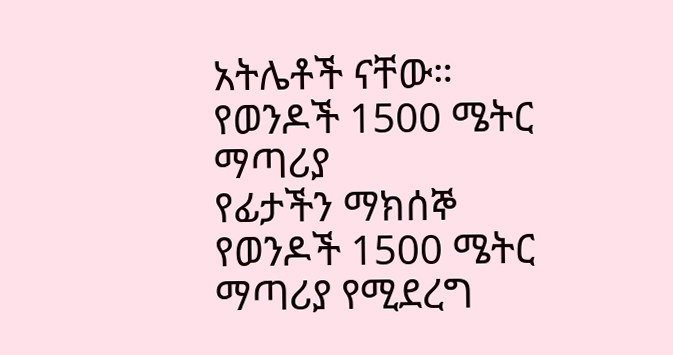አትሌቶች ናቸው።
የወንዶች 1500 ሜትር ማጣሪያ
የፊታችን ማክሰኞ የወንዶች 1500 ሜትር ማጣሪያ የሚደረግ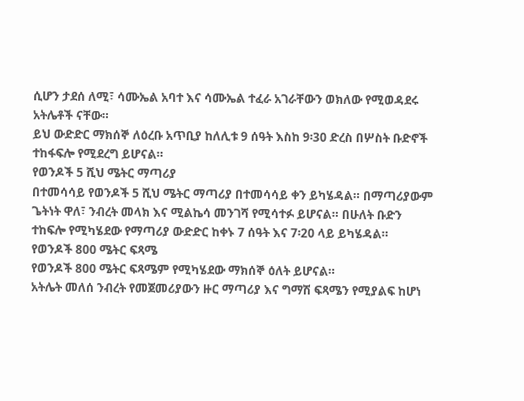ሲሆን ታደሰ ለሚ፣ ሳሙኤል አባተ እና ሳሙኤል ተፈራ አገራቸውን ወክለው የሚወዳደሩ አትሌቶች ናቸው።
ይህ ውድድር ማክሰኞ ለዕረቡ አጥቢያ ከለሊቱ 9 ሰዓት እስከ 9፡30 ድረስ በሦስት ቡድኖች ተከፋፍሎ የሚደረግ ይሆናል።
የወንዶች 5 ሺህ ሜትር ማጣሪያ
በተመሳሳይ የወንዶች 5 ሺህ ሜትር ማጣሪያ በተመሳሳይ ቀን ይካሄዳል። በማጣሪያውም ጌትነት ዋለ፣ ንብረት መላክ እና ሚልኬሳ መንገሻ የሚሳተፉ ይሆናል። በሁለት ቡድን ተከፍሎ የሚካሄደው የማጣሪያ ውድድር ከቀኑ 7 ሰዓት እና 7፡20 ላይ ይካሄዳል።
የወንዶች 800 ሜትር ፍጻሜ
የወንዶች 800 ሜትር ፍጻሜም የሚካሄደው ማክሰኞ ዕለት ይሆናል።
አትሌት መለሰ ንብረት የመጀመሪያውን ዙር ማጣሪያ እና ግማሽ ፍጻሜን የሚያልፍ ከሆነ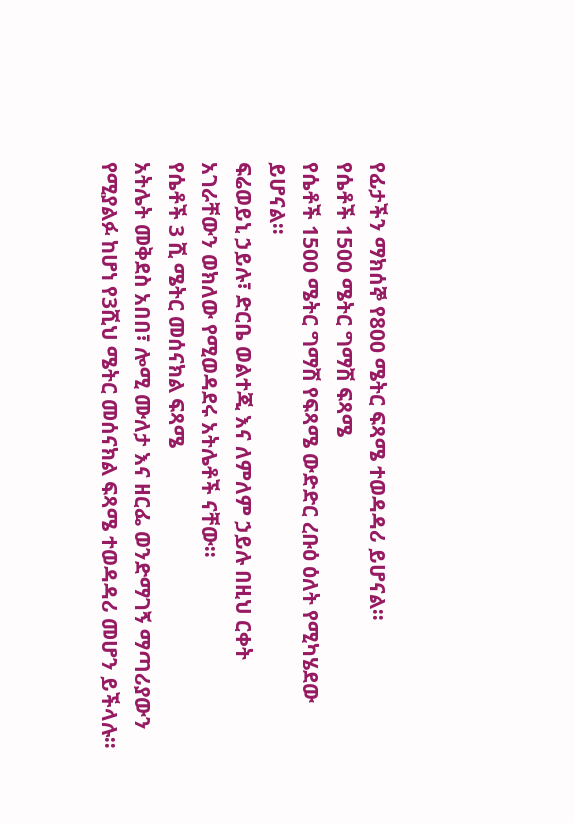የፊታችን ማክሰኞ የ800 ሜትር ፍጻሜ ተወዳዳሪ ይሆናል።
የሴቶች 1500 ሜትር ግማሽ ፍጻሜ
የሴቶች 1500 ሜትር ግማሽ የፍጻሜ ውድድር ረቡዕ ዕለት የሚካሄደው ይሆናል።
ፍሬወይኒ ኃይሉ፣ ድርቤ ወልተጂ እና ለምለም ኃይሉ በዚህ ርቀት አገራቸውን ወክለው የሚወዳደሩ አትሌቶች ናቸው።
የሴቶች 3 ሺ ሜትር መሰናክል ፍጻሜ
አትሌት መቅደስ አበበ፣ ሎሚ ሙለታ እና ዘርፌ ወንድማገኝ ማጣሪያውን የሚያልፉ ከሆነ የ3ሺህ ሜትር መሰናክል ፍጻሜ ተወዳዳሪ መሆን ይችላሉ።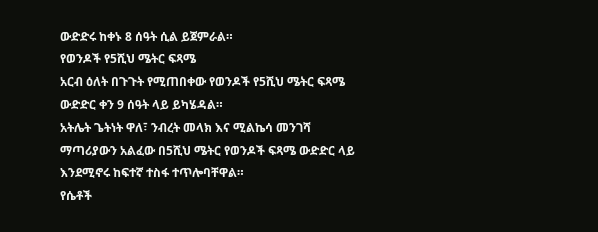ውድድሩ ከቀኑ 8 ሰዓት ሲል ይጀምራል።
የወንዶች የ5ሺህ ሜትር ፍጻሜ
አርብ ዕለት በጉጉት የሚጠበቀው የወንዶች የ5ሺህ ሜትር ፍጻሜ ውድድር ቀን 9 ሰዓት ላይ ይካሄዳል።
አትሌት ጌትነት ዋለ፣ ንብረት መላክ እና ሚልኬሳ መንገሻ ማጣሪያውን አልፈው በ5ሺህ ሜትር የወንዶች ፍጻሜ ውድድር ላይ እንደሚኖሩ ከፍተኛ ተስፋ ተጥሎባቸዋል።
የሴቶች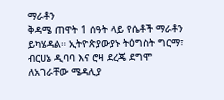ማራቶን
ቅዳሜ ጠዋት 1 ሰዓት ላይ የሴቶች ማራቶን ይካሄዳል። ኢትዮጵያውያኑ ትዕግስት ግርማ፣ ብርሀኔ ዲባባ እና ሮዛ ደረጄ ደግሞ ለአገራቸው ሜዳሊያ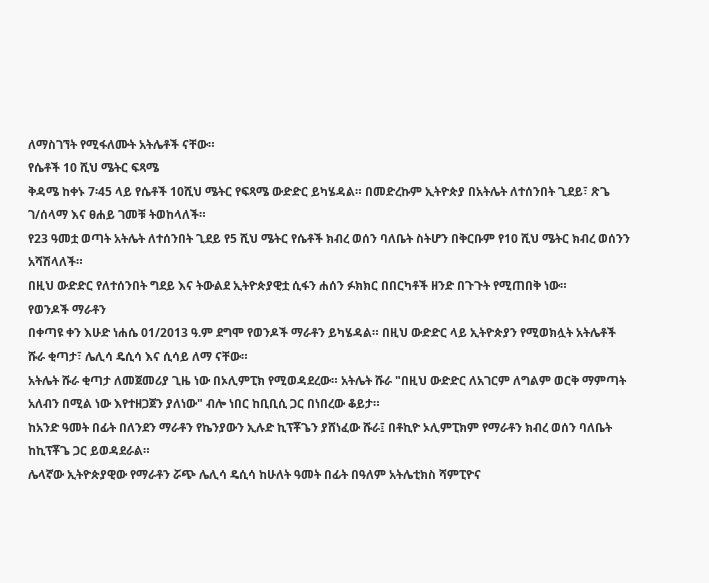ለማስገኘት የሚፋለሙት አትሌቶች ናቸው።
የሴቶች 10 ሺህ ሜትር ፍጻሜ
ቅዳሜ ከቀኑ 7፡45 ላይ የሴቶች 10ሺህ ሜትር የፍጻሜ ውድድር ይካሄዳል። በመድረኩም ኢትዮጵያ በአትሌት ለተሰንበት ጊደይ፣ ጽጌ ገ/ሰላማ እና ፀሐይ ገመቹ ትወከላለች።
የ23 ዓመቷ ወጣት አትሌት ለተሰንበት ጊደይ የ5 ሺህ ሜትር የሴቶች ክብረ ወሰን ባለቤት ስትሆን በቅርቡም የ10 ሺህ ሜትር ክብረ ወሰንን አሻሽላለች።
በዚህ ውድድር የለተሰንበት ግደይ እና ትውልደ ኢትዮጵያዊቷ ሲፋን ሐሰን ፉክክር በበርካቶች ዘንድ በጉጉት የሚጠበቅ ነው።
የወንዶች ማራቶን
በቀጣዩ ቀን እሁድ ነሐሴ 01/2013 ዓ.ም ደግሞ የወንዶች ማራቶን ይካሄዳል። በዚህ ውድድር ላይ ኢትዮጵያን የሚወክሏት አትሌቶች ሹራ ቂጣታ፣ ሌሊሳ ዴሲሳ እና ሲሳይ ለማ ናቸው።
አትሌት ሹራ ቂጣታ ለመጀመሪያ ጊዜ ነው በኦሊምፒክ የሚወዳደረው። አትሌት ሹራ "በዚህ ውድድር ለአገርም ለግልም ወርቅ ማምጣት አለብን በሚል ነው እየተዘጋጀን ያለነው" ብሎ ነበር ከቢቢሲ ጋር በነበረው ቆይታ።
ከአንድ ዓመት በፊት በለንደን ማራቶን የኬንያውን ኢሉድ ኪፕቾጌን ያሸነፈው ሹራ፤ በቶኪዮ ኦሊምፒክም የማራቶን ክብረ ወሰን ባለቤት ከኪፕቾጌ ጋር ይወዳደራል።
ሌላኛው ኢትዮጵያዊው የማራቶን ሯጭ ሌሊሳ ዴሲሳ ከሁለት ዓመት በፊት በዓለም አትሌቲክስ ሻምፒዮና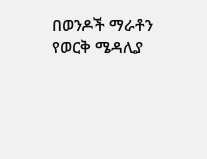በወንዶች ማራቶን የወርቅ ሜዳሊያ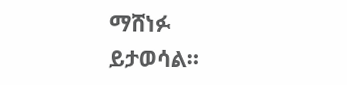ማሸነፉ ይታወሳል።